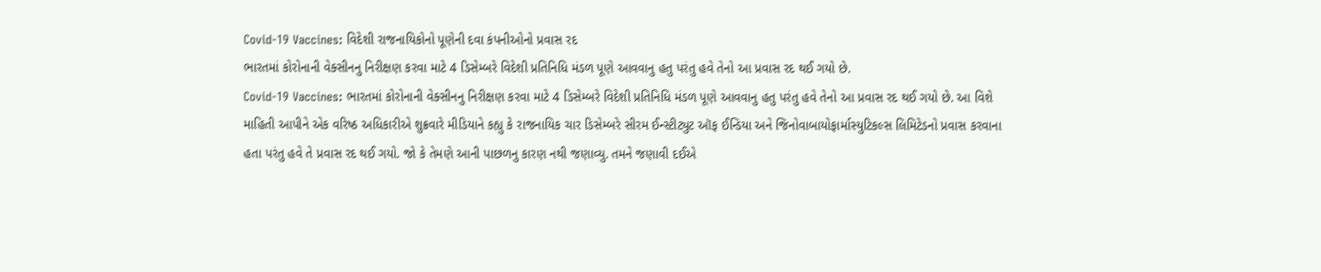Covid-19 Vaccines: વિદેશી રાજનાયિકોનો પૂણેની દવા કંપનીઓનો પ્રવાસ રદ
ભારતમાં કોરોનાની વેક્સીનનુ નિરીક્ષણ કરવા માટે 4 ડિસેમ્બરે વિદેશી પ્રતિનિધિ મંડળ પૂણે આવવાનુ હતુ પરંતુ હવે તેનો આ પ્રવાસ રદ થઈ ગયો છે.
Covid-19 Vaccines: ભારતમાં કોરોનાની વેક્સીનનુ નિરીક્ષણ કરવા માટે 4 ડિસેમ્બરે વિદેશી પ્રતિનિધિ મંડળ પૂણે આવવાનુ હતુ પરંતુ હવે તેનો આ પ્રવાસ રદ થઈ ગયો છે. આ વિશે માહિતી આપીને એક વરિષ્ઠ અધિકારીએ શુક્રવારે મીડિયાને કહ્યુ કે રાજનાયિક ચાર ડિસેમ્બરે સીરમ ઈન્સ્ટીટ્યુટ ઑફ ઈન્ડિયા અને જિનોવાબાયોફાર્માસ્યુટિકલ્સ લિમિટેડનો પ્રવાસ કરવાના હતા પરંતુ હવે તે પ્રવાસ રદ થઈ ગયો. જો કે તેમણે આની પાછળનુ કારણ નથી જણાવ્યુ. તમને જણાવી દઈએ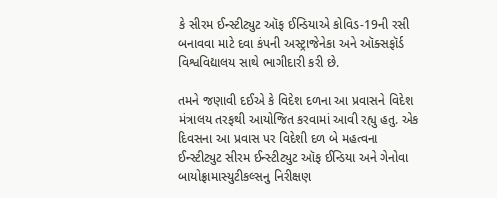કે સીરમ ઈન્સ્ટીટ્યુટ ઑફ ઈન્ડિયાએ કોવિડ-19ની રસી બનાવવા માટે દવા કંપની અસ્ટ્રાજેનેકા અને ઑક્સફૉર્ડ વિશ્વવિદ્યાલય સાથે ભાગીદારી કરી છે.

તમને જણાવી દઈએ કે વિદેશ દળના આ પ્રવાસને વિદેશ મંત્રાલય તરફથી આયોજિત કરવામાં આવી રહ્યુ હતુ. એક દિવસના આ પ્રવાસ પર વિદેશી દળ બે મહત્વના ઈન્સ્ટીટ્યુટ સીરમ ઈન્સ્ટીટ્યુટ ઑફ ઈન્ડિયા અને ગેનોવા બાયોફ્રામાસ્યુટીકલ્સનુ નિરીક્ષણ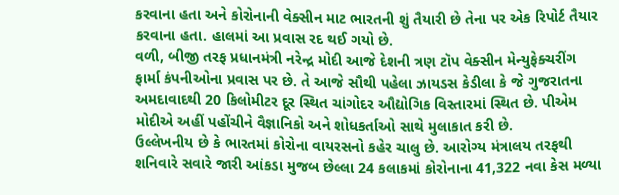કરવાના હતા અને કોરોનાની વેક્સીન માટ ભારતની શું તૈયારી છે તેના પર એક રિપોર્ટ તૈયાર કરવાના હતા. હાલમાં આ પ્રવાસ રદ થઈ ગયો છે.
વળી, બીજી તરફ પ્રધાનમંત્રી નરેન્દ્ર મોદી આજે દેશની ત્રણ ટૉપ વેક્સીન મેન્યુફેક્ચરીંગ ફાર્મા કંપનીઓના પ્રવાસ પર છે. તે આજે સૌથી પહેલા ઝાયડસ કેડીલા કે જે ગુજરાતના અમદાવાદથી 20 કિલોમીટર દૂર સ્થિત ચાંગોદર ઔદ્યોગિક વિસ્તારમાં સ્થિત છે. પીએમ મોદીએ અહીં પહોંચીને વૈજ્ઞાનિકો અને શોધકર્તાઓ સાથે મુલાકાત કરી છે.
ઉલ્લેખનીય છે કે ભારતમાં કોરોના વાયરસનો કહેર ચાલુ છે. આરોગ્ય મંત્રાલય તરફથી શનિવારે સવારે જારી આંકડા મુજબ છેલ્લા 24 કલાકમાં કોરોનાના 41,322 નવા કેસ મળ્યા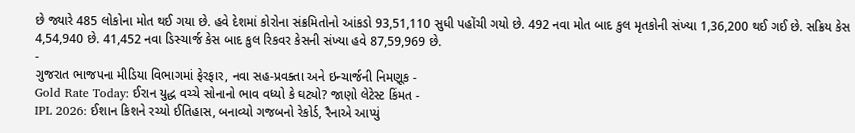છે જ્યારે 485 લોકોના મોત થઈ ગયા છે. હવે દેશમાં કોરોના સંક્રમિતોનો આંકડો 93,51,110 સુધી પહોંચી ગયો છે. 492 નવા મોત બાદ કુલ મૃતકોની સંખ્યા 1,36,200 થઈ ગઈ છે. સક્રિય કેસ 4,54,940 છે. 41,452 નવા ડિસ્ચાર્જ કેસ બાદ કુલ રિકવર કેસની સંખ્યા હવે 87,59,969 છે.
-
ગુજરાત ભાજપના મીડિયા વિભાગમાં ફેરફાર, નવા સહ-પ્રવક્તા અને ઇન્ચાર્જની નિમણૂક -
Gold Rate Today: ઈરાન યુદ્ધ વચ્ચે સોનાનો ભાવ વધ્યો કે ઘટ્યો? જાણો લેટેસ્ટ કિંમત -
IPL 2026: ઈશાન કિશને રચ્યો ઈતિહાસ, બનાવ્યો ગજબનો રેકોર્ડ, રૈનાએ આપ્યું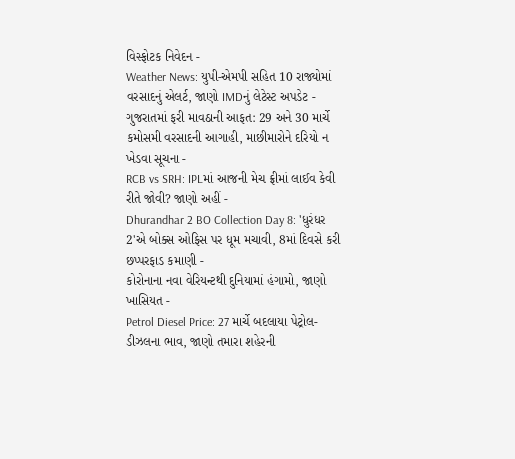વિસ્ફોટક નિવેદન -
Weather News: યુપી-એમપી સહિત 10 રાજ્યોમાં વરસાદનું એલર્ટ, જાણો IMDનું લેટેસ્ટ અપડેટ -
ગુજરાતમાં ફરી માવઠાની આફત: 29 અને 30 માર્ચે કમોસમી વરસાદની આગાહી, માછીમારોને દરિયો ન ખેડવા સૂચના -
RCB vs SRH: IPLમાં આજની મેચ ફ્રીમાં લાઈવ કેવી રીતે જોવી? જાણો અહીં -
Dhurandhar 2 BO Collection Day 8: 'ધુરંધર 2'એ બોક્સ ઓફિસ પર ધૂમ મચાવી, 8માં દિવસે કરી છપ્પરફાડ કમાણી -
કોરોનાના નવા વેરિયન્ટથી દુનિયામાં હંગામો, જાણો ખાસિયત -
Petrol Diesel Price: 27 માર્ચે બદલાયા પેટ્રોલ-ડીઝલના ભાવ, જાણો તમારા શહેરની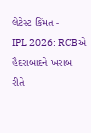લેટેસ્ટ કિંમત -
IPL 2026: RCBએ હૈદરાબાદને ખરાબ રીતે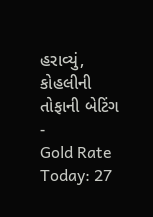હરાવ્યું, કોહલીની તોફાની બેટિંગ -
Gold Rate Today: 27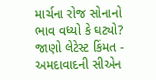માર્ચના રોજ સોનાનો ભાવ વધ્યો કે ઘટ્યો? જાણો લેટેસ્ટ કિંમત -
અમદાવાદની સીએન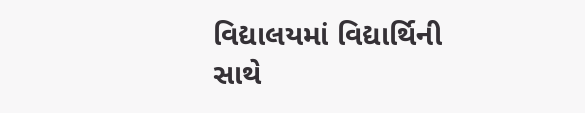વિદ્યાલયમાં વિદ્યાર્થિની સાથે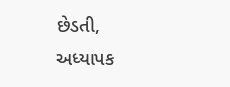છેડતી, અધ્યાપક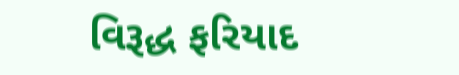વિરૂદ્ધ ફરિયાદ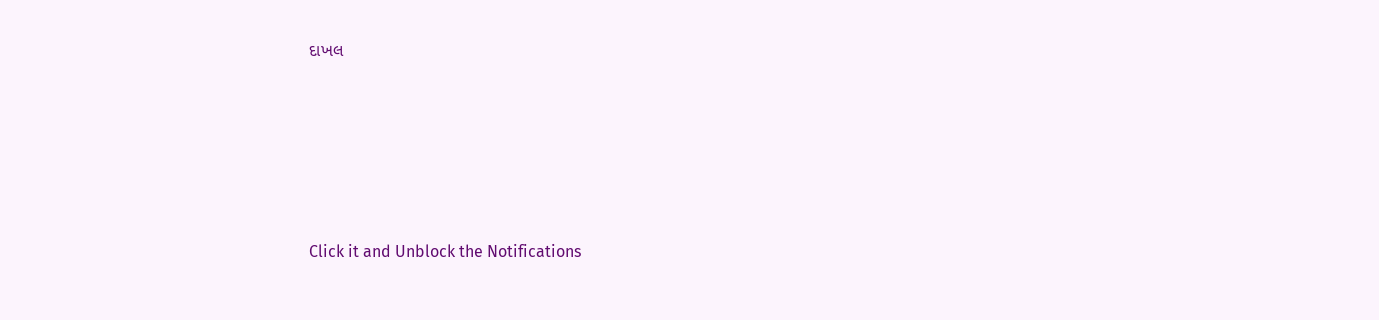દાખલ








Click it and Unblock the Notifications